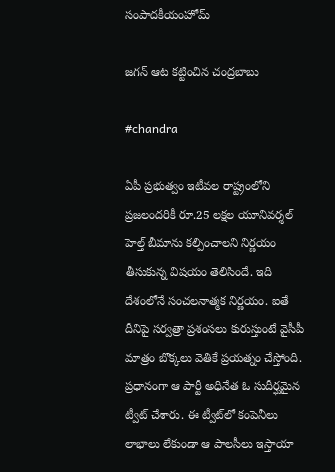సంపాదకీయంహోమ్

జగన్‌ ఆట కట్టించిన చంద్రబాబు

#chandra

ఏపీ ప్రభుత్వం ఇటీవల రాష్ట్రంలోని ప్రజలందరికీ రూ.25 లక్షల యూనివర్శల్ హెల్త్ బీమాను కల్పించాలని నిర్ణయం తీసుకున్న విషయం తెలిసిందే. ఇది దేశంలోనే సంచలనాత్మక నిర్ణయం. ఐతే దీనిపై సర్వత్రా ప్రశంసలు కురుస్తుంటే వైసీపీ మాత్రం బొక్కలు వెతికే ప్రయత్నం చేస్తోంది. ప్రధానంగా ఆ పార్టీ అధినేత ఓ సుదీర్ఘమైన ట్వీట్ చేశారు. ఈ ట్వీట్‌లో కంపెనీలు లాభాలు లేకుండా ఆ పాలసీలు ఇస్తాయా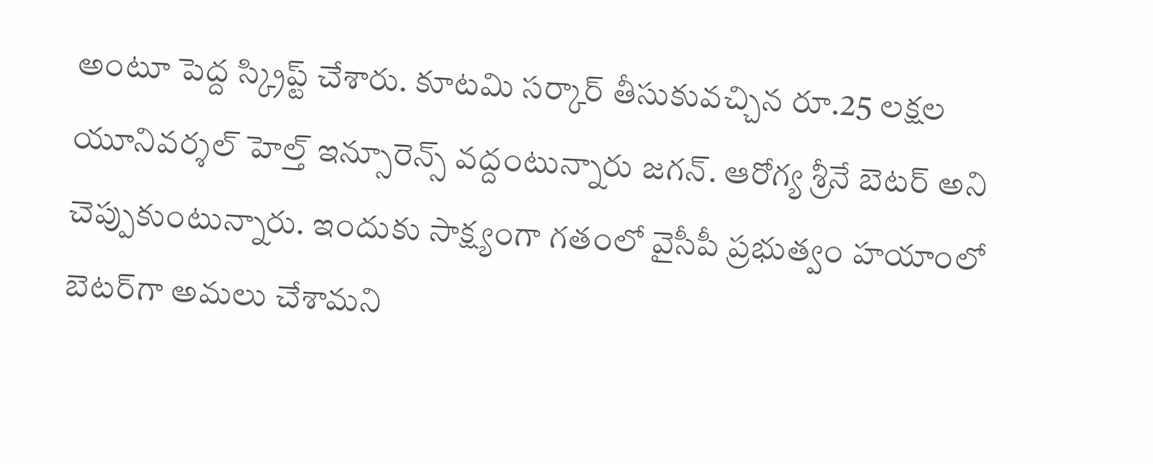అంటూ పెద్ద స్క్రిప్ట్ చేశారు. కూటమి సర్కార్ తీసుకువచ్చిన రూ.25 లక్షల యూనివర్శల్ హెల్త్ ఇన్సూరెన్స్‌ వద్దంటున్నారు జగన్. ఆరోగ్య శ్రీనే బెటర్‌ అని చెప్పుకుంటున్నారు. ఇందుకు సాక్ష్యంగా గతంలో వైసీపీ ప్రభుత్వం హయాంలో బెటర్‌గా అమలు చేశామని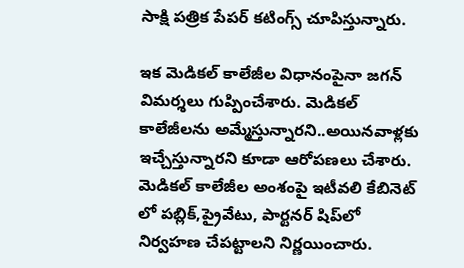సాక్షి పత్రిక పేపర్ కటింగ్స్ చూపిస్తున్నారు.

ఇక మెడికల్‌ కాలేజీల విధానంపైనా జగన్‌ విమర్శలు గుప్పించేశారు. మెడికల్ కాలేజీలను అమ్మేస్తున్నారని..అయినవాళ్లకు ఇచ్చేస్తున్నారని కూడా ఆరోపణలు చేశారు. మెడికల్ కాలేజీల అంశంపై ఇటీవలి కేబినెట్ లో పబ్లిక్,ప్రైవేటు, పార్టనర్ షిప్‌లో నిర్వహణ చేపట్టాలని నిర్ణయించారు.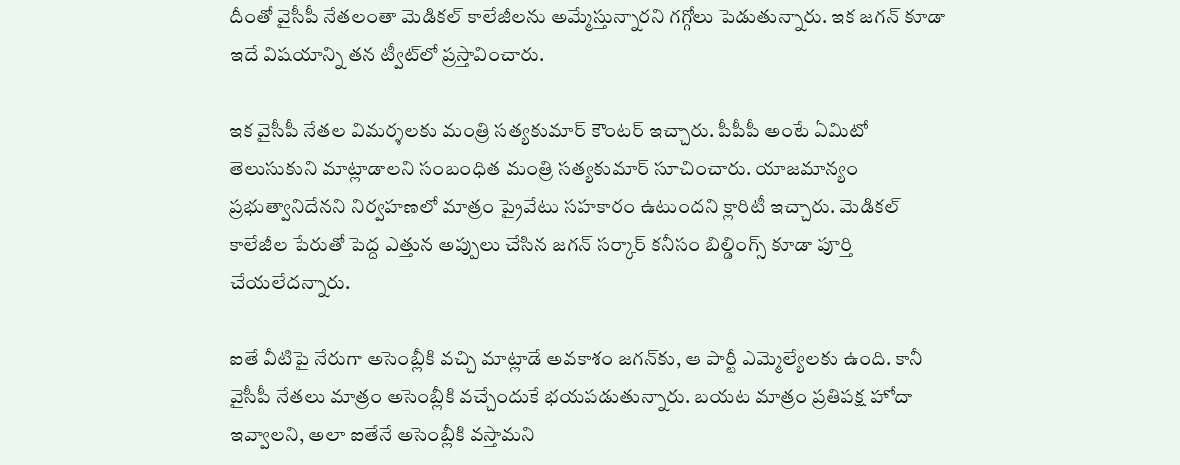దీంతో వైసీపీ నేతలంతా మెడికల్ కాలేజీలను అమ్మేస్తున్నారని గగ్గోలు పెడుతున్నారు. ఇక జగన్‌ కూడా ఇదే విషయాన్ని తన ట్వీట్‌లో ప్రస్తావించారు.

ఇక వైసీపీ నేతల విమర్శలకు మంత్రి సత్యకుమార్‌ కౌంటర్ ఇచ్చారు. పీపీపీ అంటే ఏమిటో తెలుసుకుని మాట్లాడాలని సంబంధిత మంత్రి సత్యకుమార్ సూచించారు. యాజమాన్యం ప్రభుత్వానిదేనని నిర్వహణలో మాత్రం ప్రైవేటు సహకారం ఉటుందని క్లారిటీ ఇచ్చారు. మెడికల్ కాలేజీల పేరుతో పెద్ద ఎత్తున అప్పులు చేసిన జగన్‌ సర్కార్‌ కనీసం బిల్డింగ్స్‌ కూడా పూర్తి చేయలేదన్నారు.

ఐతే వీటిపై నేరుగా అసెంబ్లీకి వచ్చి మాట్లాడే అవకాశం జగన్‌కు, ఆ పార్టీ ఎమ్మెల్యేలకు ఉంది. కానీ వైసీపీ నేతలు మాత్రం అసెంబ్లీకి వచ్చేందుకే భయపడుతున్నారు. బయట మాత్రం ప్రతిపక్ష హోదా ఇవ్వాలని, అలా ఐతేనే అసెంబ్లీకి వస్తామని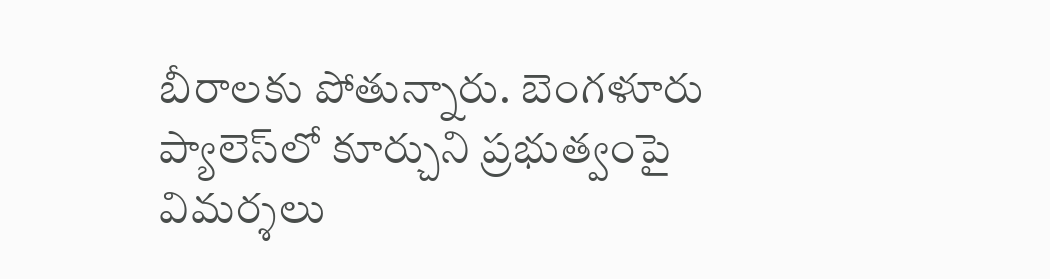బీరాలకు పోతున్నారు. బెంగళూరు ప్యాలెస్‌లో కూర్చుని ప్రభుత్వంపై విమర్శలు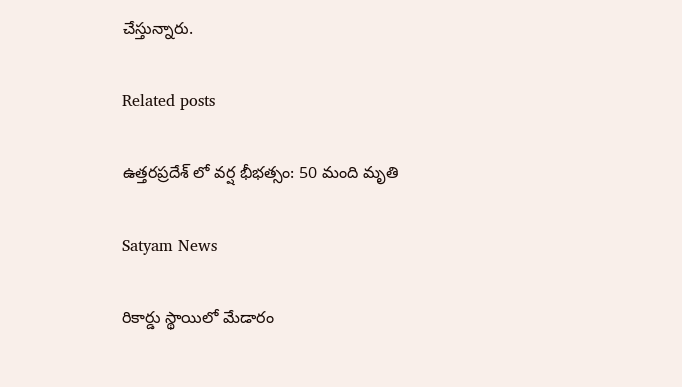చేస్తున్నారు.

Related posts

ఉత్తరప్రదేశ్ లో వర్ష భీభత్సం: 50 మంది మృతి

Satyam News

రికార్డు స్థాయిలో మేడారం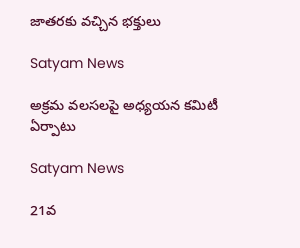జాతరకు వచ్చిన భక్తులు

Satyam News

అక్రమ వలసలపై అధ్యయన కమిటీ ఏర్పాటు

Satyam News

21వ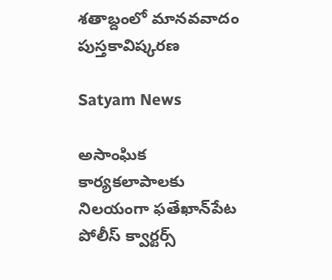శతాబ్దంలో మానవవాదం పుస్తకావిష్కరణ

Satyam News

అసాంఘిక కార్యకలాపాలకు నిలయంగా ఫతేఖాన్‌పేట పోలీస్ క్వార్టర్స్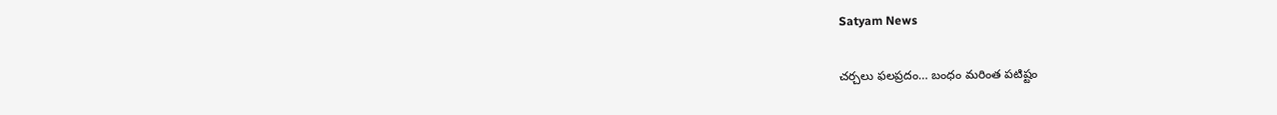Satyam News

చర్చలు ఫలప్రదం… బంధం మరింత పటిష్టం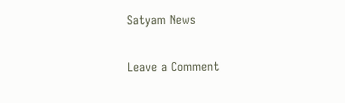Satyam News

Leave a Comment